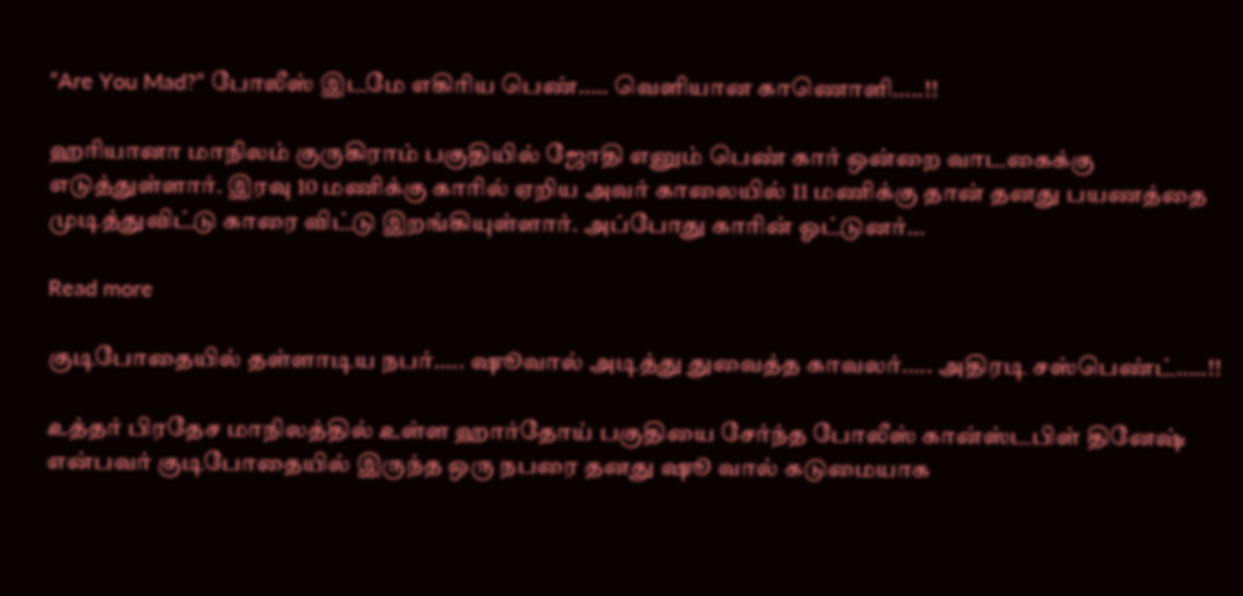“Are You Mad?” போலீஸ் இடமே எகிரிய பெண்….. வெளியான காணொளி…..!!

ஹரியானா மாநிலம் குருகிராம் பகுதியில் ஜோதி எனும் பெண் கார் ஒன்றை வாடகைக்கு எடுத்துள்ளார். இரவு 10 மணிக்கு காரில் ஏறிய அவர் காலையில் 11 மணிக்கு தான் தனது பயணத்தை முடித்துவிட்டு காரை விட்டு இறங்கியுள்ளார். அப்போது காரின் ஓட்டுனர்…

Read more

குடிபோதையில் தள்ளாடிய நபர்….. ஷூவால் அடித்து துவைத்த காவலர்….. அதிரடி சஸ்பெண்ட்…..!!

உத்தர் பிரதேச மாநிலத்தில் உள்ள ஹார்தோய் பகுதியை சேர்ந்த போலீஸ் கான்ஸ்டபிள் தினேஷ் என்பவர் குடிபோதையில் இருந்த ஒரு நபரை தனது ஷூ வால் கடுமையாக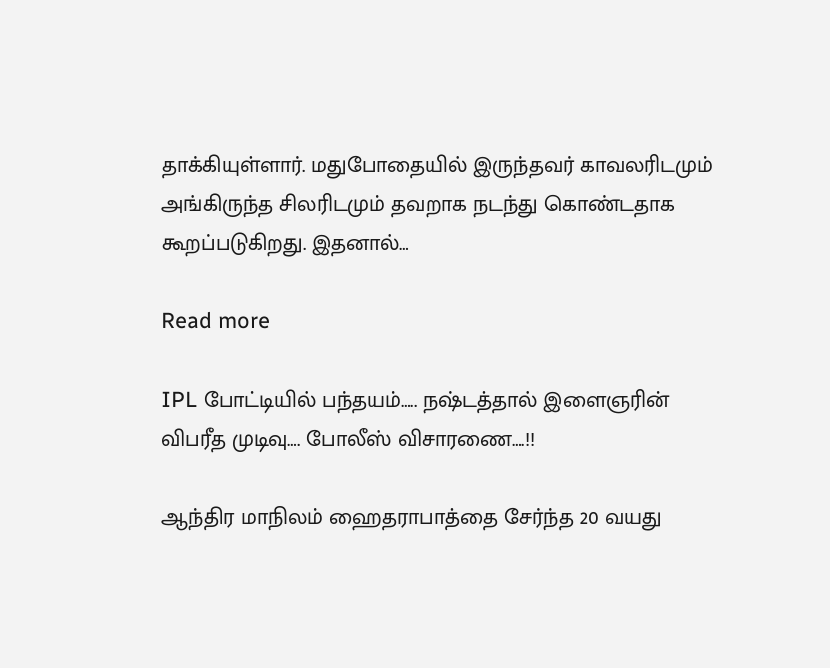தாக்கியுள்ளார். மதுபோதையில் இருந்தவர் காவலரிடமும் அங்கிருந்த சிலரிடமும் தவறாக நடந்து கொண்டதாக கூறப்படுகிறது. இதனால்…

Read more

IPL போட்டியில் பந்தயம்….. நஷ்டத்தால் இளைஞரின் விபரீத முடிவு…. போலீஸ் விசாரணை….!!

ஆந்திர மாநிலம் ஹைதராபாத்தை சேர்ந்த 20 வயது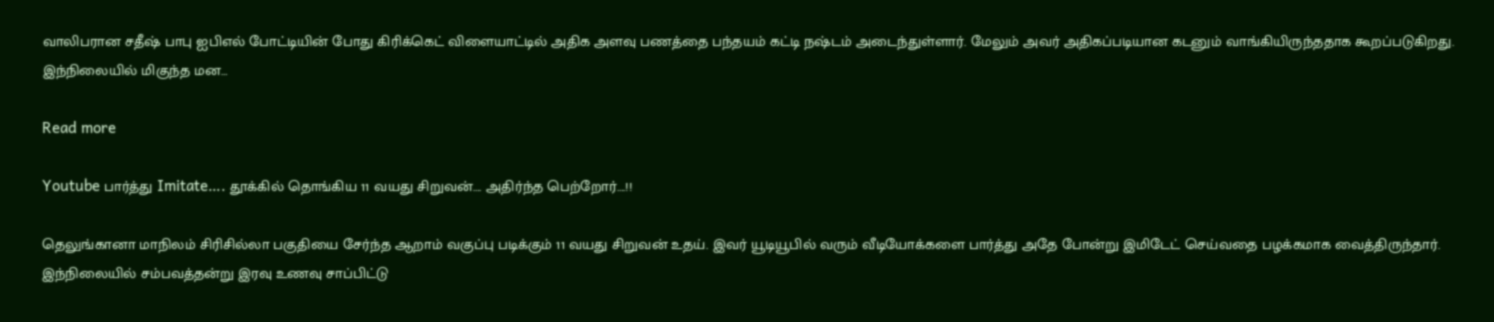வாலிபரான சதீஷ் பாபு ஐபிஎல் போட்டியின் போது கிரிக்கெட் விளையாட்டில் அதிக அளவு பணத்தை பந்தயம் கட்டி நஷ்டம் அடைந்துள்ளார். மேலும் அவர் அதிகப்படியான கடனும் வாங்கியிருந்ததாக கூறப்படுகிறது. இந்நிலையில் மிகுந்த மன…

Read more

Youtube பார்த்து Imitate…. தூக்கில் தொங்கிய 11 வயது சிறுவன்…. அதிர்ந்த பெற்றோர்….!!

தெலுங்கானா மாநிலம் சிரிசில்லா பகுதியை சேர்ந்த ஆறாம் வகுப்பு படிக்கும் 11 வயது சிறுவன் உதய். இவர் யூடியூபில் வரும் வீடியோக்களை பார்த்து அதே போன்று இமிடேட் செய்வதை பழக்கமாக வைத்திருந்தார். இந்நிலையில் சம்பவத்தன்று இரவு உணவு சாப்பிட்டு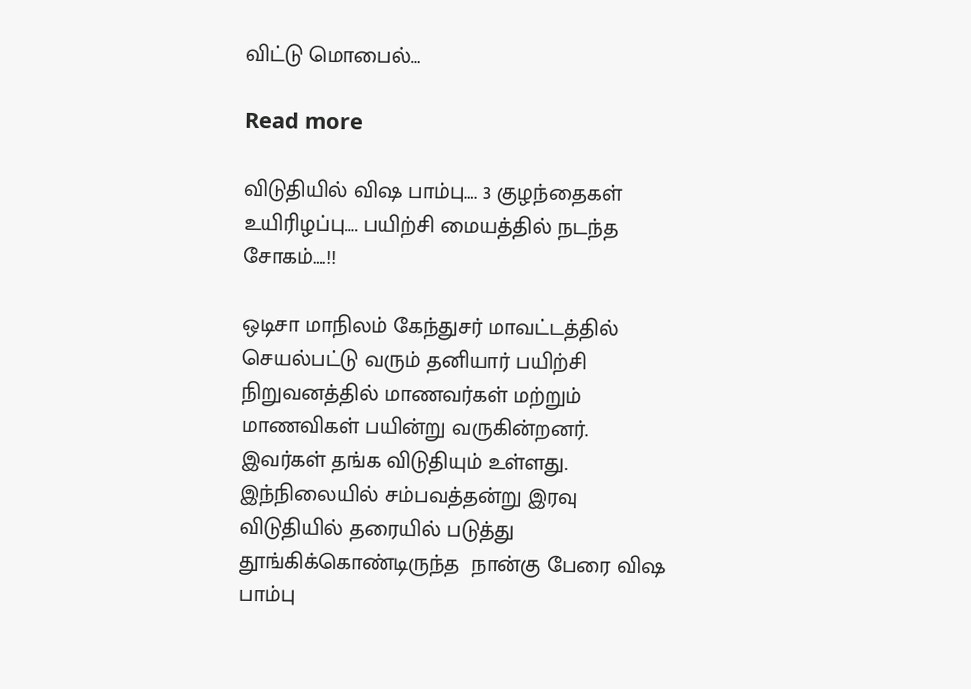விட்டு மொபைல்…

Read more

விடுதியில் விஷ பாம்பு…. 3 குழந்தைகள் உயிரிழப்பு…. பயிற்சி மையத்தில் நடந்த சோகம்….!!

ஒடிசா மாநிலம் கேந்துசர் மாவட்டத்தில் செயல்பட்டு வரும் தனியார் பயிற்சி நிறுவனத்தில் மாணவர்கள் மற்றும் மாணவிகள் பயின்று வருகின்றனர். இவர்கள் தங்க விடுதியும் உள்ளது. இந்நிலையில் சம்பவத்தன்று இரவு விடுதியில் தரையில் படுத்து தூங்கிக்கொண்டிருந்த  நான்கு பேரை விஷ பாம்பு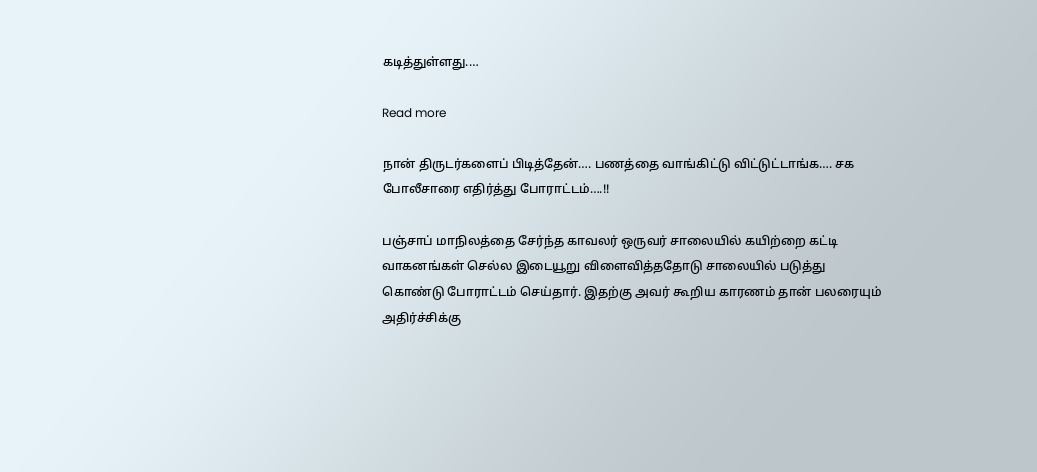கடித்துள்ளது.…

Read more

நான் திருடர்களைப் பிடித்தேன்…. பணத்தை வாங்கிட்டு விட்டுட்டாங்க…. சக போலீசாரை எதிர்த்து போராட்டம்….!!

பஞ்சாப் மாநிலத்தை சேர்ந்த காவலர் ஒருவர் சாலையில் கயிற்றை கட்டி வாகனங்கள் செல்ல இடையூறு விளைவித்ததோடு சாலையில் படுத்து கொண்டு போராட்டம் செய்தார். இதற்கு அவர் கூறிய காரணம் தான் பலரையும் அதிர்ச்சிக்கு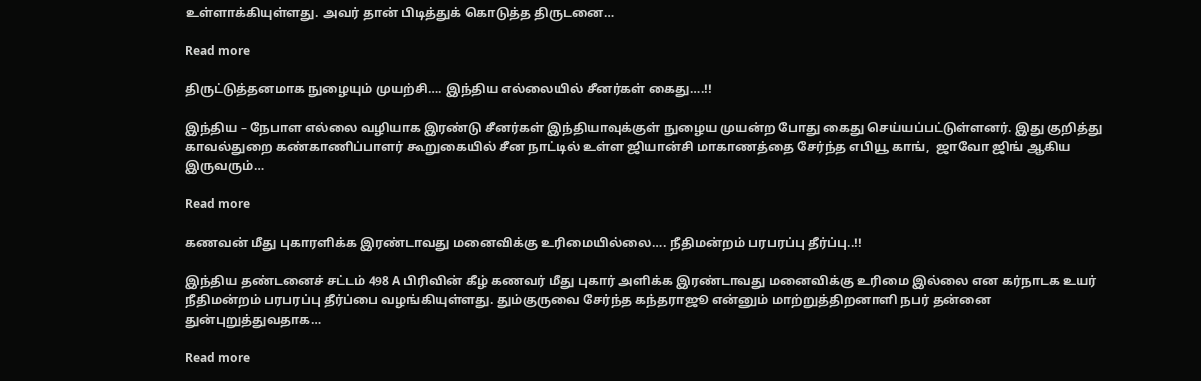உள்ளாக்கியுள்ளது. அவர் தான் பிடித்துக் கொடுத்த திருடனை…

Read more

திருட்டுத்தனமாக நுழையும் முயற்சி…. இந்திய எல்லையில் சீனர்கள் கைது….!!

இந்திய – நேபாள எல்லை வழியாக இரண்டு சீனர்கள் இந்தியாவுக்குள் நுழைய முயன்ற போது கைது செய்யப்பட்டுள்ளனர். இது குறித்து காவல்துறை கண்காணிப்பாளர் கூறுகையில் சீன நாட்டில் உள்ள ஜியான்சி மாகாணத்தை சேர்ந்த எபியூ காங்,  ஜாவோ ஜிங் ஆகிய இருவரும்…

Read more

கணவன் மீது புகாரளிக்க இரண்டாவது மனைவிக்கு உரிமையில்லை…. நீதிமன்றம் பரபரப்பு தீர்ப்பு..!!

இந்திய தண்டனைச் சட்டம் 498 A பிரிவின் கீழ் கணவர் மீது புகார் அளிக்க இரண்டாவது மனைவிக்கு உரிமை இல்லை என கர்நாடக உயர் நீதிமன்றம் பரபரப்பு தீர்ப்பை வழங்கியுள்ளது. தும்குருவை சேர்ந்த கந்தராஜூ என்னும் மாற்றுத்திறனாளி நபர் தன்னை துன்புறுத்துவதாக…

Read more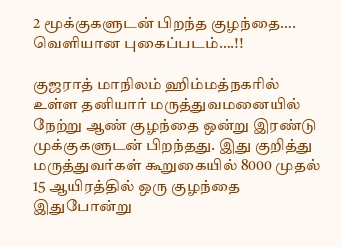2 மூக்குகளுடன் பிறந்த குழந்தை…. வெளியான புகைப்படம்….!!

குஜராத் மாநிலம் ஹிம்மத்நகரில் உள்ள தனியார் மருத்துவமனையில் நேற்று ஆண் குழந்தை ஒன்று இரண்டு முக்குகளுடன் பிறந்தது. இது குறித்து மருத்துவர்கள் கூறுகையில் 8000 முதல் 15 ஆயிரத்தில் ஒரு குழந்தை இதுபோன்று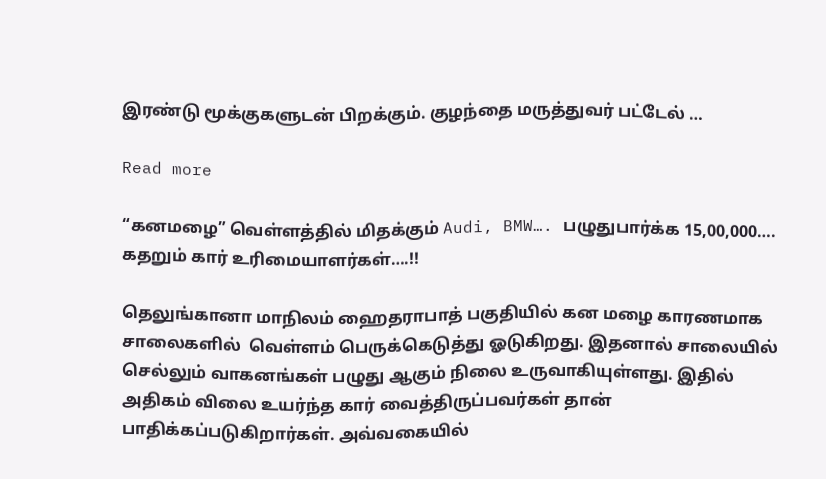இரண்டு மூக்குகளுடன் பிறக்கும். குழந்தை மருத்துவர் பட்டேல் …

Read more

“கனமழை” வெள்ளத்தில் மிதக்கும் Audi, BMW…. பழுதுபார்க்க 15,00,000…. கதறும் கார் உரிமையாளர்கள்….!!

தெலுங்கானா மாநிலம் ஹைதராபாத் பகுதியில் கன மழை காரணமாக சாலைகளில்  வெள்ளம் பெருக்கெடுத்து ஓடுகிறது. இதனால் சாலையில் செல்லும் வாகனங்கள் பழுது ஆகும் நிலை உருவாகியுள்ளது. இதில் அதிகம் விலை உயர்ந்த கார் வைத்திருப்பவர்கள் தான் பாதிக்கப்படுகிறார்கள். அவ்வகையில்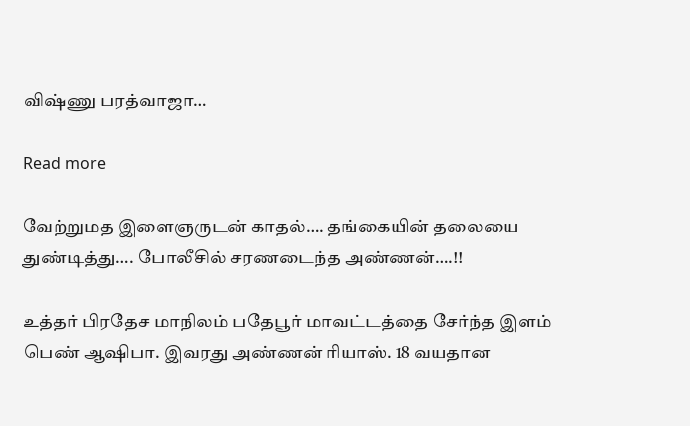விஷ்ணு பரத்வாஜா…

Read more

வேற்றுமத இளைஞருடன் காதல்…. தங்கையின் தலையை துண்டித்து…. போலீசில் சரணடைந்த அண்ணன்….!!

உத்தர் பிரதேச மாநிலம் பதேபூர் மாவட்டத்தை சேர்ந்த இளம் பெண் ஆஷிபா. இவரது அண்ணன் ரியாஸ். 18 வயதான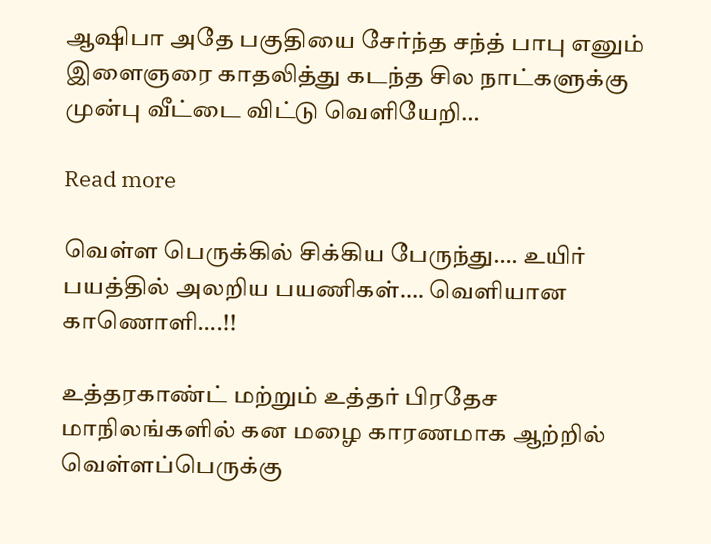ஆஷிபா அதே பகுதியை சேர்ந்த சந்த் பாபு எனும் இளைஞரை காதலித்து கடந்த சில நாட்களுக்கு முன்பு வீட்டை விட்டு வெளியேறி…

Read more

வெள்ள பெருக்கில் சிக்கிய பேருந்து…. உயிர் பயத்தில் அலறிய பயணிகள்…. வெளியான காணொளி….!!

உத்தரகாண்ட் மற்றும் உத்தர் பிரதேச மாநிலங்களில் கன மழை காரணமாக ஆற்றில் வெள்ளப்பெருக்கு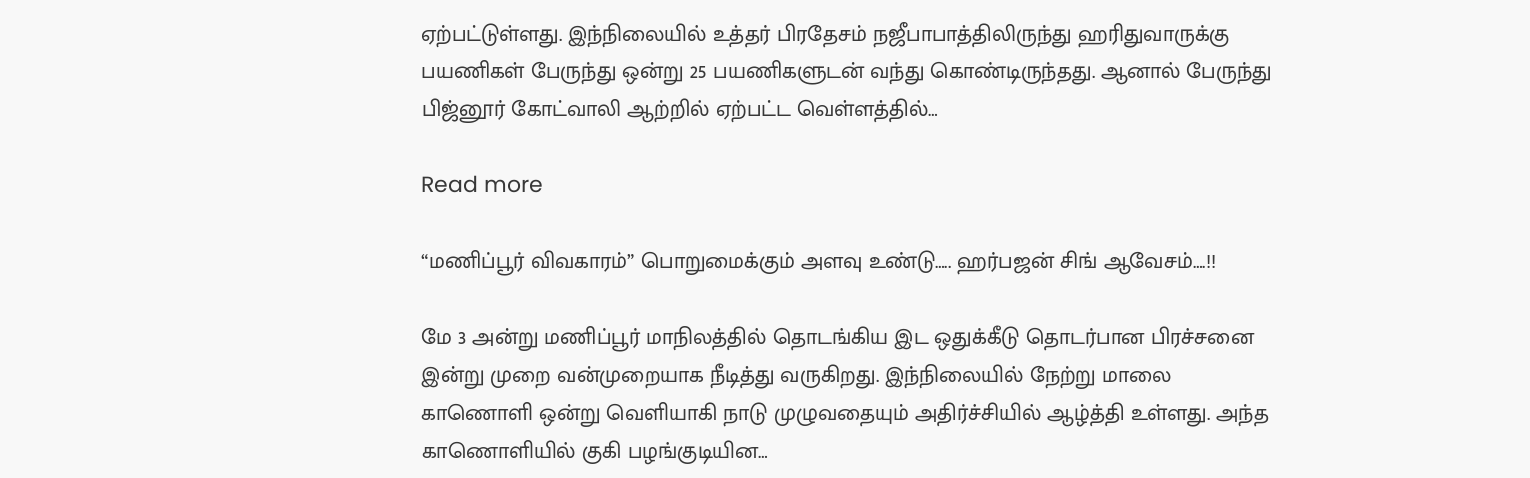ஏற்பட்டுள்ளது. இந்நிலையில் உத்தர் பிரதேசம் நஜீபாபாத்திலிருந்து ஹரிதுவாருக்கு பயணிகள் பேருந்து ஒன்று 25 பயணிகளுடன் வந்து கொண்டிருந்தது. ஆனால் பேருந்து பிஜ்னூர் கோட்வாலி ஆற்றில் ஏற்பட்ட வெள்ளத்தில்…

Read more

“மணிப்பூர் விவகாரம்” பொறுமைக்கும் அளவு உண்டு….. ஹர்பஜன் சிங் ஆவேசம்….!!

மே 3 அன்று மணிப்பூர் மாநிலத்தில் தொடங்கிய இட ஒதுக்கீடு தொடர்பான பிரச்சனை இன்று முறை வன்முறையாக நீடித்து வருகிறது. இந்நிலையில் நேற்று மாலை காணொளி ஒன்று வெளியாகி நாடு முழுவதையும் அதிர்ச்சியில் ஆழ்த்தி உள்ளது. அந்த காணொளியில் குகி பழங்குடியின…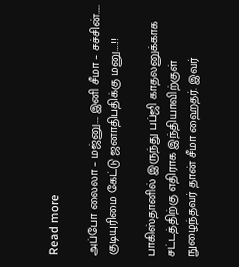Read more

அப்போ லைலா – மஜ்னு…. இனி சீமா – சச்சின்….. குடியுரிமை கேட்டு ஜனாதிபதிக்கு மனு….!!

பாகிஸ்தானில் இருந்து பப்ஜி காதலனுக்காக சட்டத்திற்கு எதிராக இந்தியாவிற்குள் நுழைந்தவர் தான் சீமா ஹைதர். இவர்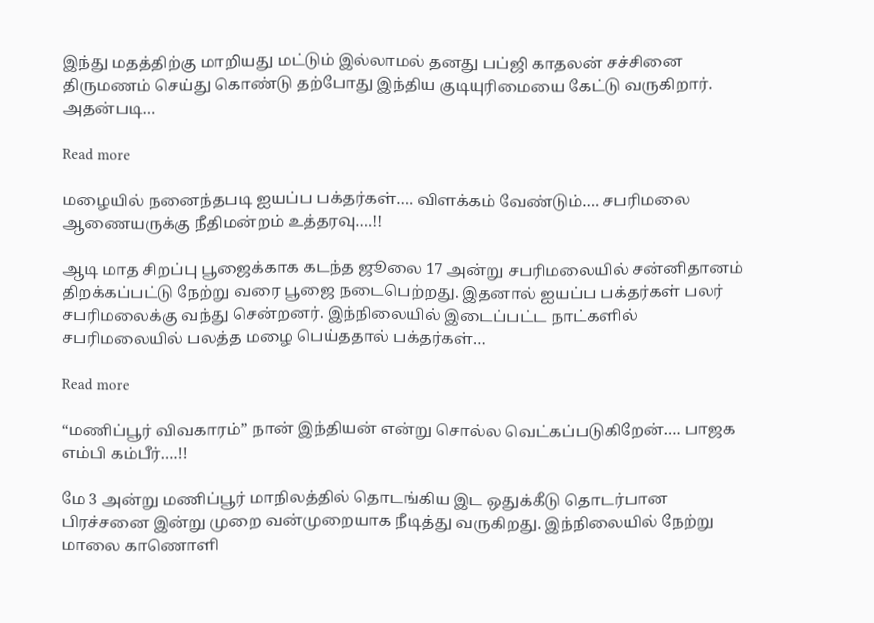இந்து மதத்திற்கு மாறியது மட்டும் இல்லாமல் தனது பப்ஜி காதலன் சச்சினை  திருமணம் செய்து கொண்டு தற்போது இந்திய குடியுரிமையை கேட்டு வருகிறார். அதன்படி…

Read more

மழையில் நனைந்தபடி ஐயப்ப பக்தர்கள்…. விளக்கம் வேண்டும்…. சபரிமலை ஆணையருக்கு நீதிமன்றம் உத்தரவு….!!

ஆடி மாத சிறப்பு பூஜைக்காக கடந்த ஜூலை 17 அன்று சபரிமலையில் சன்னிதானம் திறக்கப்பட்டு நேற்று வரை பூஜை நடைபெற்றது. இதனால் ஐயப்ப பக்தர்கள் பலர் சபரிமலைக்கு வந்து சென்றனர். இந்நிலையில் இடைப்பட்ட நாட்களில் சபரிமலையில் பலத்த மழை பெய்ததால் பக்தர்கள்…

Read more

“மணிப்பூர் விவகாரம்” நான் இந்தியன் என்று சொல்ல வெட்கப்படுகிறேன்…. பாஜக எம்பி கம்பீர்….!!

மே 3 அன்று மணிப்பூர் மாநிலத்தில் தொடங்கிய இட ஒதுக்கீடு தொடர்பான பிரச்சனை இன்று முறை வன்முறையாக நீடித்து வருகிறது. இந்நிலையில் நேற்று மாலை காணொளி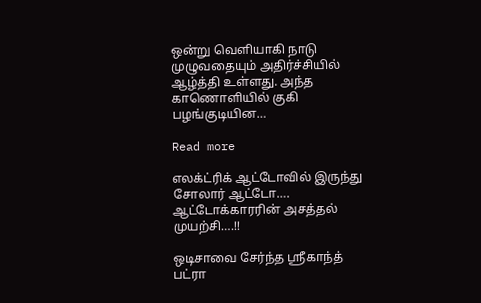ஒன்று வெளியாகி நாடு முழுவதையும் அதிர்ச்சியில் ஆழ்த்தி உள்ளது. அந்த காணொளியில் குகி பழங்குடியின…

Read more

எலக்ட்ரிக் ஆட்டோவில் இருந்து சோலார் ஆட்டோ…. ஆட்டோக்காரரின் அசத்தல் முயற்சி….!!

ஒடிசாவை சேர்ந்த ஸ்ரீகாந்த் பட்ரா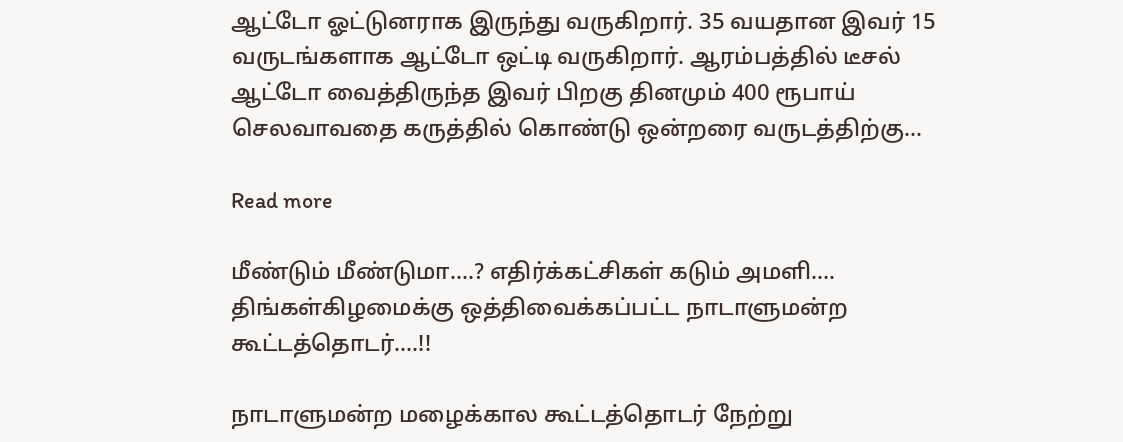ஆட்டோ ஓட்டுனராக இருந்து வருகிறார். 35 வயதான இவர் 15 வருடங்களாக ஆட்டோ ஒட்டி வருகிறார். ஆரம்பத்தில் டீசல் ஆட்டோ வைத்திருந்த இவர் பிறகு தினமும் 400 ரூபாய் செலவாவதை கருத்தில் கொண்டு ஒன்றரை வருடத்திற்கு…

Read more

மீண்டும் மீண்டுமா….? எதிர்க்கட்சிகள் கடும் அமளி…. திங்கள்கிழமைக்கு ஒத்திவைக்கப்பட்ட நாடாளுமன்ற கூட்டத்தொடர்….!!

நாடாளுமன்ற மழைக்கால கூட்டத்தொடர் நேற்று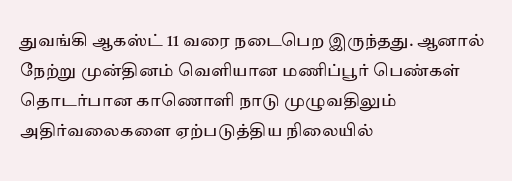துவங்கி ஆகஸ்ட் 11 வரை நடைபெற இருந்தது. ஆனால் நேற்று முன்தினம் வெளியான மணிப்பூர் பெண்கள் தொடர்பான காணொளி நாடு முழுவதிலும் அதிர்வலைகளை ஏற்படுத்திய நிலையில்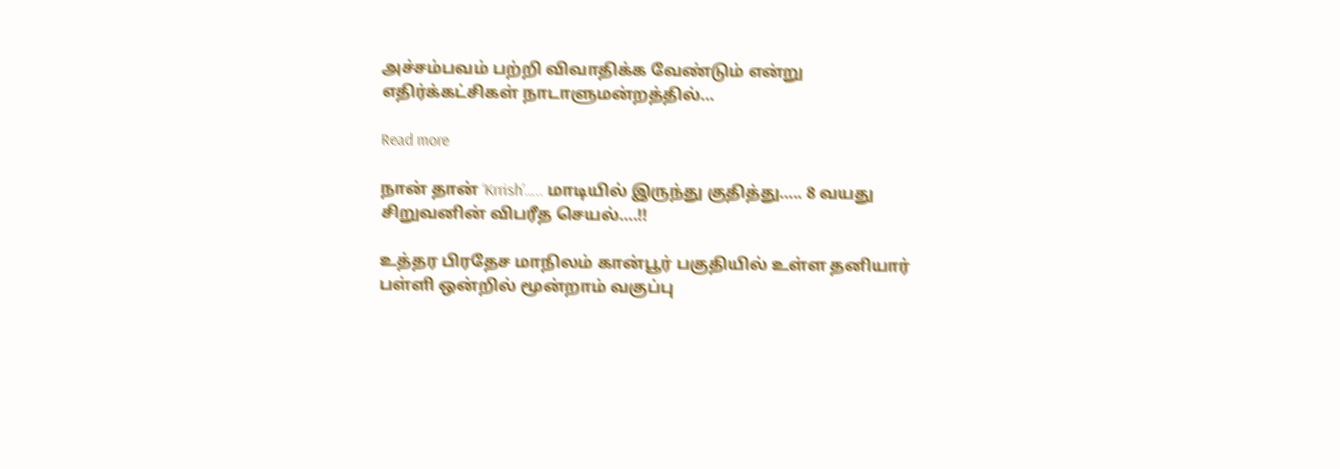அச்சம்பவம் பற்றி விவாதிக்க வேண்டும் என்று எதிர்க்கட்சிகள் நாடாளுமன்றத்தில்…

Read more

நான் தான் ‘Krrish’….. மாடியில் இருந்து குதித்து….. 8 வயது சிறுவனின் விபரீத செயல்….!!

உத்தர பிரதேச மாநிலம் கான்பூர் பகுதியில் உள்ள தனியார் பள்ளி ஒன்றில் மூன்றாம் வகுப்பு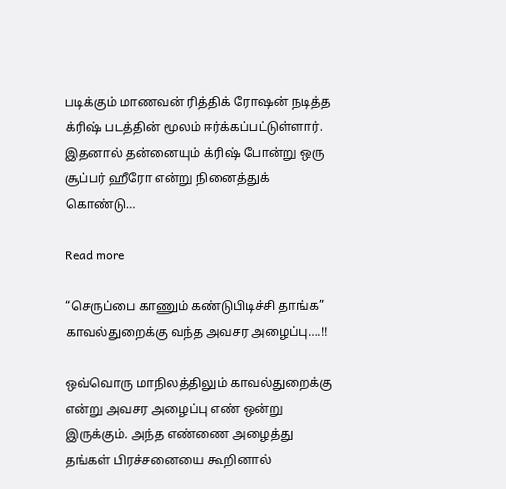படிக்கும் மாணவன் ரித்திக் ரோஷன் நடித்த க்ரிஷ் படத்தின் மூலம் ஈர்க்கப்பட்டுள்ளார். இதனால் தன்னையும் க்ரிஷ் போன்று ஒரு சூப்பர் ஹீரோ என்று நினைத்துக் கொண்டு…

Read more

“செருப்பை காணும் கண்டுபிடிச்சி தாங்க” காவல்துறைக்கு வந்த அவசர அழைப்பு….!!

ஒவ்வொரு மாநிலத்திலும் காவல்துறைக்கு என்று அவசர அழைப்பு எண் ஒன்று இருக்கும். அந்த எண்ணை அழைத்து தங்கள் பிரச்சனையை கூறினால்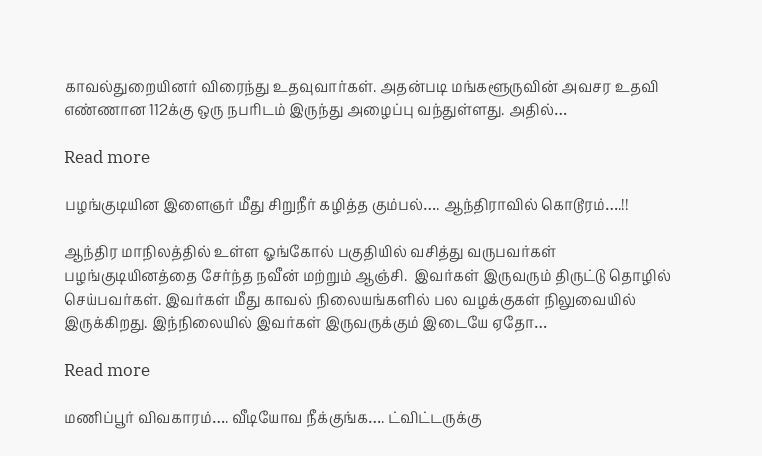காவல்துறையினர் விரைந்து உதவுவார்கள். அதன்படி மங்களூருவின் அவசர உதவி எண்ணான 112க்கு ஒரு நபரிடம் இருந்து அழைப்பு வந்துள்ளது. அதில்…

Read more

பழங்குடியின இளைஞர் மீது சிறுநீர் கழித்த கும்பல்…. ஆந்திராவில் கொடூரம்….!!

ஆந்திர மாநிலத்தில் உள்ள ஓங்கோல் பகுதியில் வசித்து வருபவர்கள் பழங்குடியினத்தை சேர்ந்த நவீன் மற்றும் ஆஞ்சி.  இவர்கள் இருவரும் திருட்டு தொழில் செய்பவர்கள். இவர்கள் மீது காவல் நிலையங்களில் பல வழக்குகள் நிலுவையில் இருக்கிறது. இந்நிலையில் இவர்கள் இருவருக்கும் இடையே ஏதோ…

Read more

மணிப்பூர் விவகாரம்…. வீடியோவ நீக்குங்க…. ட்விட்டருக்கு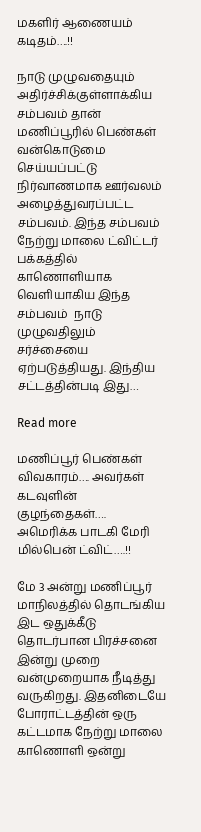மகளிர் ஆணையம் கடிதம்….!!

நாடு முழுவதையும் அதிர்ச்சிக்குள்ளாக்கிய சம்பவம் தான் மணிப்பூரில் பெண்கள் வன்கொடுமை செய்யப்பட்டு நிர்வாணமாக ஊர்வலம் அழைத்துவரப்பட்ட சம்பவம். இந்த சம்பவம் நேற்று மாலை ட்விட்டர் பக்கத்தில் காணொளியாக வெளியாகிய இந்த சம்பவம்  நாடு முழுவதிலும் சர்ச்சையை ஏற்படுத்தியது. இந்திய சட்டத்தின்படி இது…

Read more

மணிப்பூர் பெண்கள் விவகாரம்…. அவர்கள் கடவுளின் குழந்தைகள்…. அமெரிக்க பாடகி மேரி மில்பென் ட்விட்….!!

மே 3 அன்று மணிப்பூர் மாநிலத்தில் தொடங்கிய இட ஒதுக்கீடு தொடர்பான பிரச்சனை இன்று முறை வன்முறையாக நீடித்து வருகிறது. இதனிடையே போராட்டத்தின் ஒரு கட்டமாக நேற்று மாலை காணொளி ஒன்று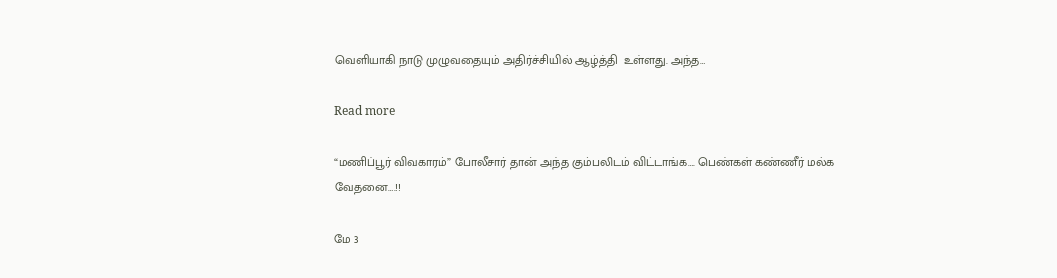வெளியாகி நாடு முழுவதையும் அதிர்ச்சியில் ஆழ்த்தி  உள்ளது. அந்த…

Read more

“மணிப்பூர் விவகாரம்” போலீசார் தான் அந்த கும்பலிடம் விட்டாங்க…. பெண்கள் கண்ணீர் மல்க வேதனை….!!

மே 3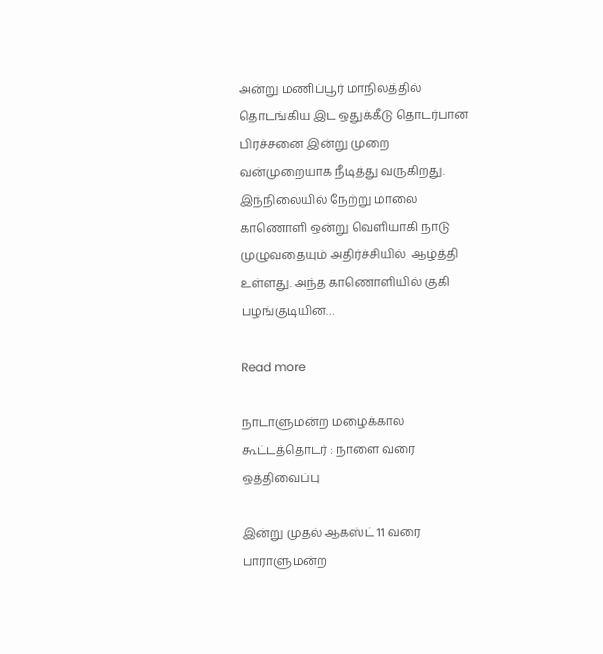அன்று மணிப்பூர் மாநிலத்தில் தொடங்கிய இட ஒதுக்கீடு தொடர்பான பிரச்சனை இன்று முறை வன்முறையாக நீடித்து வருகிறது. இந்நிலையில் நேற்று மாலை காணொளி ஒன்று வெளியாகி நாடு முழுவதையும் அதிர்ச்சியில்  ஆழ்த்தி  உள்ளது. அந்த காணொளியில் குகி பழங்குடியின…

Read more

நாடாளுமன்ற மழைக்கால கூட்டத்தொடர் : நாளை வரை ஒத்திவைப்பு

இன்று முதல் ஆகஸ்ட் 11 வரை பாராளுமன்ற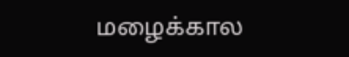மழைக்கால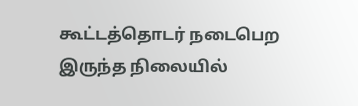கூட்டத்தொடர் நடைபெற இருந்த நிலையில்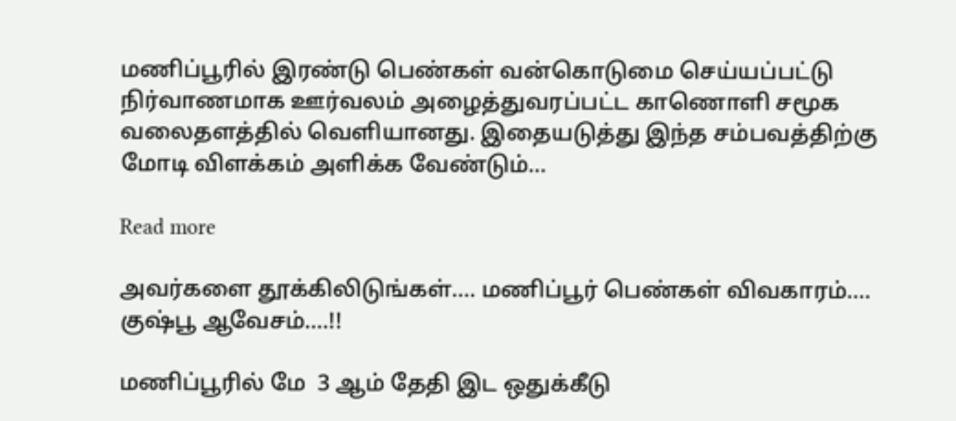மணிப்பூரில் இரண்டு பெண்கள் வன்கொடுமை செய்யப்பட்டு நிர்வாணமாக ஊர்வலம் அழைத்துவரப்பட்ட காணொளி சமூக வலைதளத்தில் வெளியானது. இதையடுத்து இந்த சம்பவத்திற்கு மோடி விளக்கம் அளிக்க வேண்டும்…

Read more

அவர்களை தூக்கிலிடுங்கள்…. மணிப்பூர் பெண்கள் விவகாரம்…. குஷ்பூ ஆவேசம்….!!

மணிப்பூரில் மே  3 ஆம் தேதி இட ஒதுக்கீடு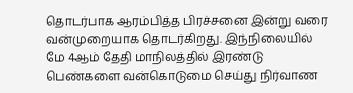தொடர்பாக ஆரம்பித்த பிரச்சனை இன்று வரை வன்முறையாக தொடர்கிறது. இந்நிலையில் மே 4ஆம் தேதி மாநிலத்தில் இரண்டு பெண்களை வன்கொடுமை செய்து நிர்வாண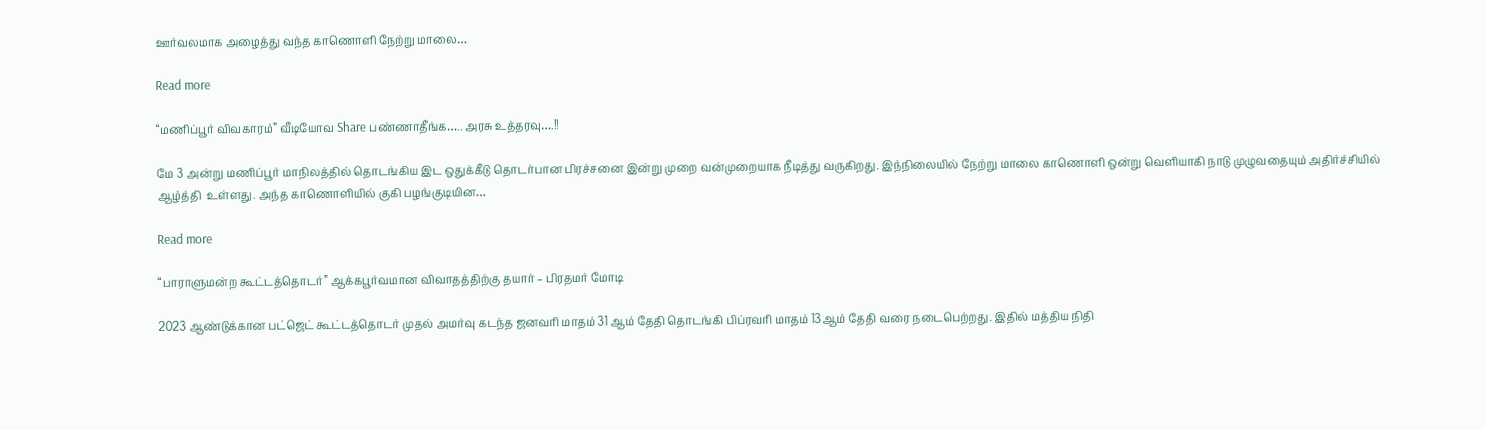ஊர்வலமாக அழைத்து வந்த காணொளி நேற்று மாலை…

Read more

“மணிப்பூர் விவகாரம்” வீடியோவ Share பண்ணாதீங்க….. அரசு உத்தரவு….!!

மே 3 அன்று மணிப்பூர் மாநிலத்தில் தொடங்கிய இட ஒதுக்கீடு தொடர்பான பிரச்சனை இன்று முறை வன்முறையாக நீடித்து வருகிறது. இந்நிலையில் நேற்று மாலை காணொளி ஒன்று வெளியாகி நாடு முழுவதையும் அதிர்ச்சியில்  ஆழ்த்தி  உள்ளது. அந்த காணொளியில் குகி பழங்குடியின…

Read more

“பாராளுமன்ற கூட்டத்தொடர்” ஆக்கபூர்வமான விவாதத்திற்கு தயார் – பிரதமர் மோடி

2023 ஆண்டுக்கான பட்ஜெட் கூட்டத்தொடர் முதல் அமர்வு கடந்த ஜனவரி மாதம் 31 ஆம் தேதி தொடங்கி பிப்ரவரி மாதம் 13ஆம் தேதி வரை நடைபெற்றது. இதில் மத்திய நிதி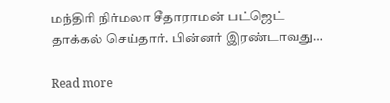மந்திரி நிர்மலா சீதாராமன் பட்ஜெட் தாக்கல் செய்தார். பின்னர் இரண்டாவது…

Read more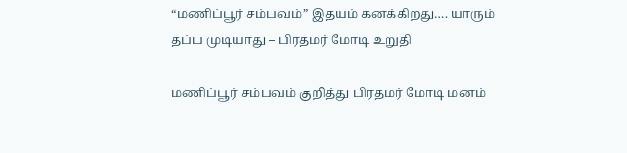“மணிப்பூர் சம்பவம்” இதயம் கனக்கிறது…. யாரும் தப்ப முடியாது – பிரதமர் மோடி உறுதி

மணிப்பூர் சம்பவம் குறித்து பிரதமர் மோடி மனம்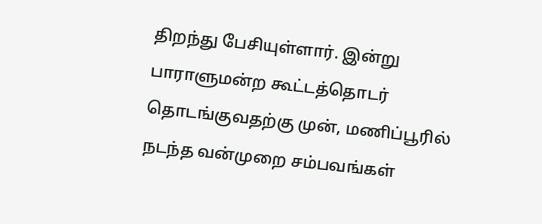திறந்து பேசியுள்ளார். இன்று பாராளுமன்ற கூட்டத்தொடர் தொடங்குவதற்கு முன், மணிப்பூரில் நடந்த வன்முறை சம்பவங்கள்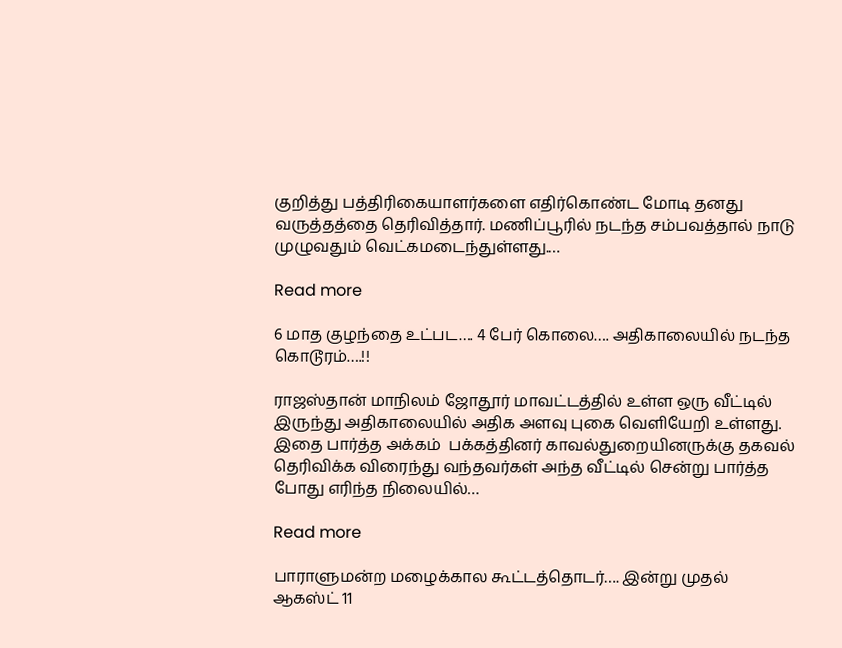குறித்து பத்திரிகையாளர்களை எதிர்கொண்ட மோடி தனது வருத்தத்தை தெரிவித்தார். மணிப்பூரில் நடந்த சம்பவத்தால் நாடு முழுவதும் வெட்கமடைந்துள்ளது.…

Read more

6 மாத குழந்தை உட்பட…. 4 பேர் கொலை…. அதிகாலையில் நடந்த கொடூரம்….!!

ராஜஸ்தான் மாநிலம் ஜோதூர் மாவட்டத்தில் உள்ள ஒரு வீட்டில் இருந்து அதிகாலையில் அதிக அளவு புகை வெளியேறி உள்ளது. இதை பார்த்த அக்கம்  பக்கத்தினர் காவல்துறையினருக்கு தகவல் தெரிவிக்க விரைந்து வந்தவர்கள் அந்த வீட்டில் சென்று பார்த்த போது எரிந்த நிலையில்…

Read more

பாராளுமன்ற மழைக்கால கூட்டத்தொடர்…. இன்று முதல் ஆகஸ்ட் 11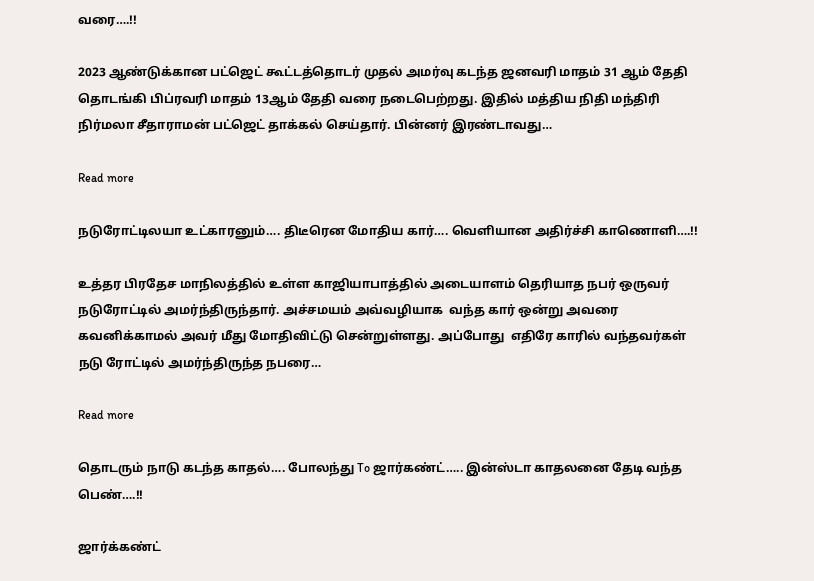வரை….!!

2023 ஆண்டுக்கான பட்ஜெட் கூட்டத்தொடர் முதல் அமர்வு கடந்த ஜனவரி மாதம் 31 ஆம் தேதி தொடங்கி பிப்ரவரி மாதம் 13ஆம் தேதி வரை நடைபெற்றது. இதில் மத்திய நிதி மந்திரி நிர்மலா சீதாராமன் பட்ஜெட் தாக்கல் செய்தார். பின்னர் இரண்டாவது…

Read more

நடுரோட்டிலயா உட்காரனும்…. திடீரென மோதிய கார்…. வெளியான அதிர்ச்சி காணொளி….!!

உத்தர பிரதேச மாநிலத்தில் உள்ள காஜியாபாத்தில் அடையாளம் தெரியாத நபர் ஒருவர் நடுரோட்டில் அமர்ந்திருந்தார். அச்சமயம் அவ்வழியாக  வந்த கார் ஒன்று அவரை கவனிக்காமல் அவர் மீது மோதிவிட்டு சென்றுள்ளது. அப்போது  எதிரே காரில் வந்தவர்கள் நடு ரோட்டில் அமர்ந்திருந்த நபரை…

Read more

தொடரும் நாடு கடந்த காதல்…. போலந்து To ஜார்கண்ட்….. இன்ஸ்டா காதலனை தேடி வந்த பெண்….!!

ஜார்க்கண்ட்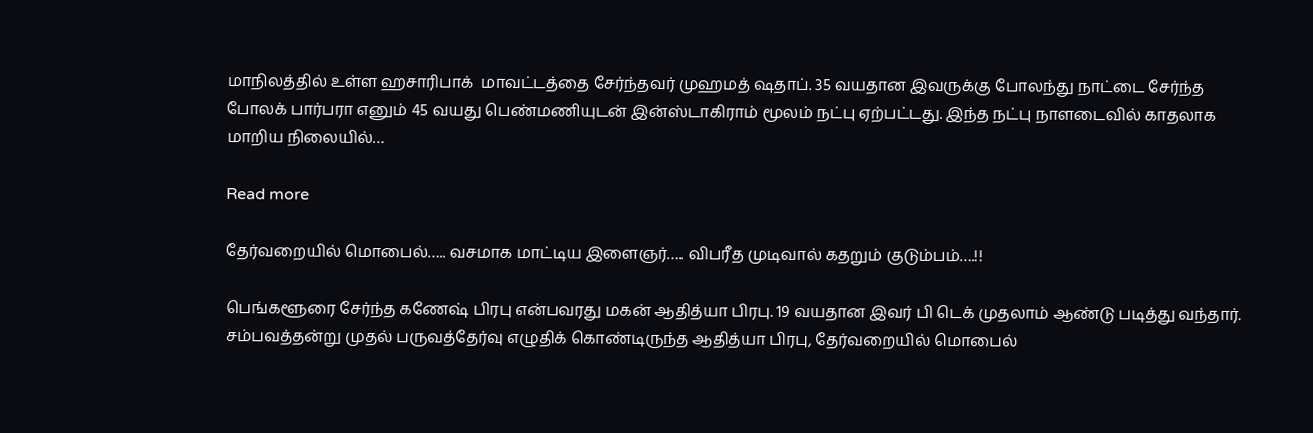மாநிலத்தில் உள்ள ஹசாரிபாக்  மாவட்டத்தை சேர்ந்தவர் முஹமத் ஷதாப். 35 வயதான இவருக்கு போலந்து நாட்டை சேர்ந்த போலக் பார்பரா எனும் 45 வயது பெண்மணியுடன் இன்ஸ்டாகிராம் மூலம் நட்பு ஏற்பட்டது. இந்த நட்பு நாளடைவில் காதலாக மாறிய நிலையில்…

Read more

தேர்வறையில் மொபைல்….. வசமாக மாட்டிய இளைஞர்….. விபரீத முடிவால் கதறும் குடும்பம்….!!

பெங்களூரை சேர்ந்த கணேஷ் பிரபு என்பவரது மகன் ஆதித்யா பிரபு. 19 வயதான இவர் பி டெக் முதலாம் ஆண்டு படித்து வந்தார். சம்பவத்தன்று முதல் பருவத்தேர்வு எழுதிக் கொண்டிருந்த ஆதித்யா பிரபு, தேர்வறையில் மொபைல்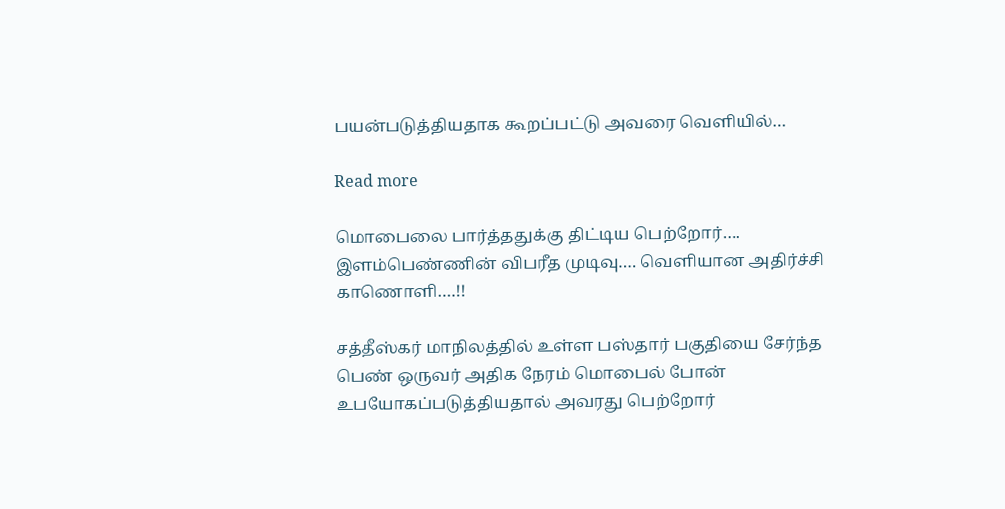பயன்படுத்தியதாக கூறப்பட்டு அவரை வெளியில்…

Read more

மொபைலை பார்த்ததுக்கு திட்டிய பெற்றோர்…. இளம்பெண்ணின் விபரீத முடிவு…. வெளியான அதிர்ச்சி காணொளி….!!

சத்தீஸ்கர் மாநிலத்தில் உள்ள பஸ்தார் பகுதியை சேர்ந்த பெண் ஒருவர் அதிக நேரம் மொபைல் போன் உபயோகப்படுத்தியதால் அவரது பெற்றோர்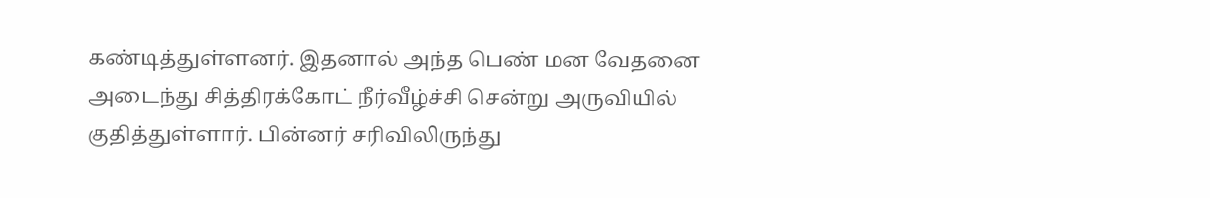கண்டித்துள்ளனர். இதனால் அந்த பெண் மன வேதனை அடைந்து சித்திரக்கோட் நீர்வீழ்ச்சி சென்று அருவியில் குதித்துள்ளார். பின்னர் சரிவிலிருந்து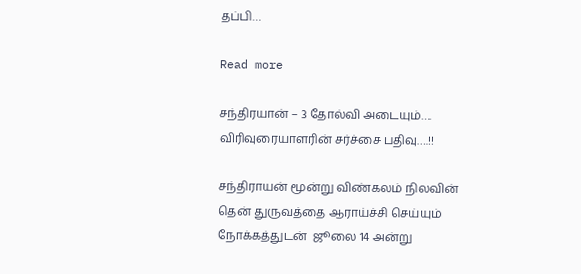தப்பி…

Read more

சந்திரயான் – 3 தோல்வி அடையும்…. விரிவுரையாளரின் சர்ச்சை பதிவு….!!

சந்திராயன் மூன்று விண்கலம் நிலவின் தென் துருவத்தை ஆராய்ச்சி செய்யும் நோக்கத்துடன்  ஜூலை 14 அன்று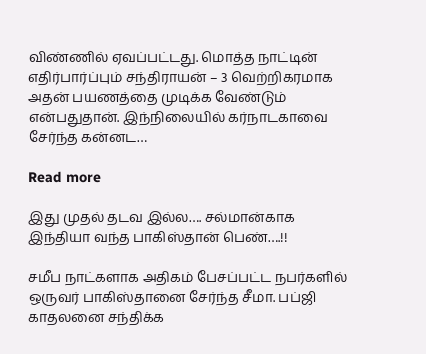விண்ணில் ஏவப்பட்டது. மொத்த நாட்டின் எதிர்பார்ப்பும் சந்திராயன் – 3 வெற்றிகரமாக அதன் பயணத்தை முடிக்க வேண்டும் என்பதுதான். இந்நிலையில் கர்நாடகாவை சேர்ந்த கன்னட…

Read more

இது முதல் தடவ இல்ல…. சல்மான்காக இந்தியா வந்த பாகிஸ்தான் பெண்….!!

சமீப நாட்களாக அதிகம் பேசப்பட்ட நபர்களில் ஒருவர் பாகிஸ்தானை சேர்ந்த சீமா. பப்ஜி  காதலனை சந்திக்க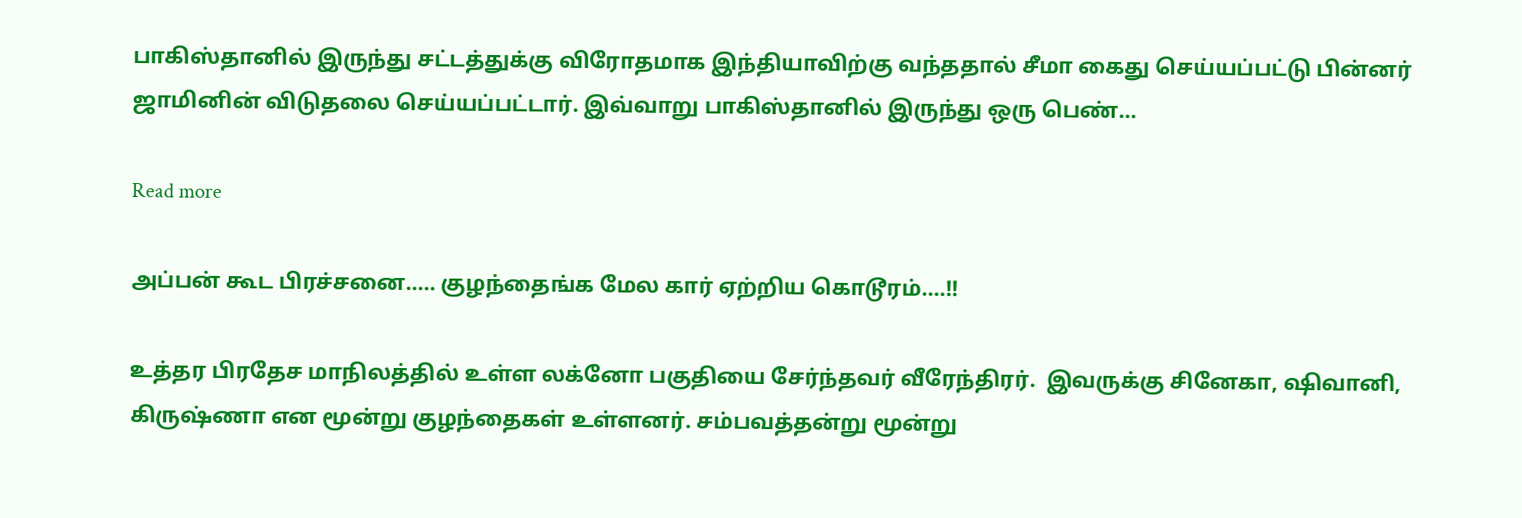பாகிஸ்தானில் இருந்து சட்டத்துக்கு விரோதமாக இந்தியாவிற்கு வந்ததால் சீமா கைது செய்யப்பட்டு பின்னர் ஜாமினின் விடுதலை செய்யப்பட்டார். இவ்வாறு பாகிஸ்தானில் இருந்து ஒரு பெண்…

Read more

அப்பன் கூட பிரச்சனை….. குழந்தைங்க மேல கார் ஏற்றிய கொடூரம்….!!

உத்தர பிரதேச மாநிலத்தில் உள்ள லக்னோ பகுதியை சேர்ந்தவர் வீரேந்திரர்.  இவருக்கு சினேகா, ஷிவானி, கிருஷ்ணா என மூன்று குழந்தைகள் உள்ளனர். சம்பவத்தன்று மூன்று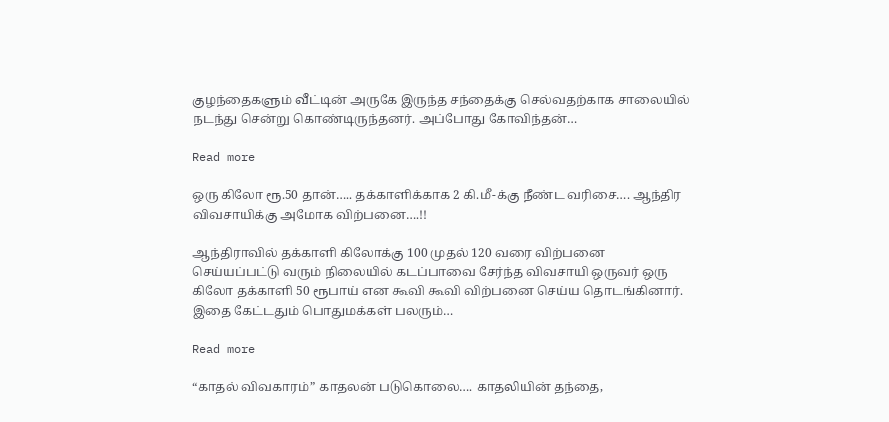குழந்தைகளும் வீட்டின் அருகே இருந்த சந்தைக்கு செல்வதற்காக சாலையில் நடந்து சென்று கொண்டிருந்தனர். அப்போது கோவிந்தன்…

Read more

ஒரு கிலோ ரூ.50 தான்….. தக்காளிக்காக 2 கி.மீ-க்கு நீண்ட வரிசை…. ஆந்திர விவசாயிக்கு அமோக விற்பனை….!!

ஆந்திராவில் தக்காளி கிலோக்கு 100 முதல் 120 வரை விற்பனை செய்யப்பட்டு வரும் நிலையில் கடப்பாவை சேர்ந்த விவசாயி ஒருவர் ஒரு கிலோ தக்காளி 50 ரூபாய் என கூவி கூவி விற்பனை செய்ய தொடங்கினார். இதை கேட்டதும் பொதுமக்கள் பலரும்…

Read more

“காதல் விவகாரம்” காதலன் படுகொலை…. காதலியின் தந்தை,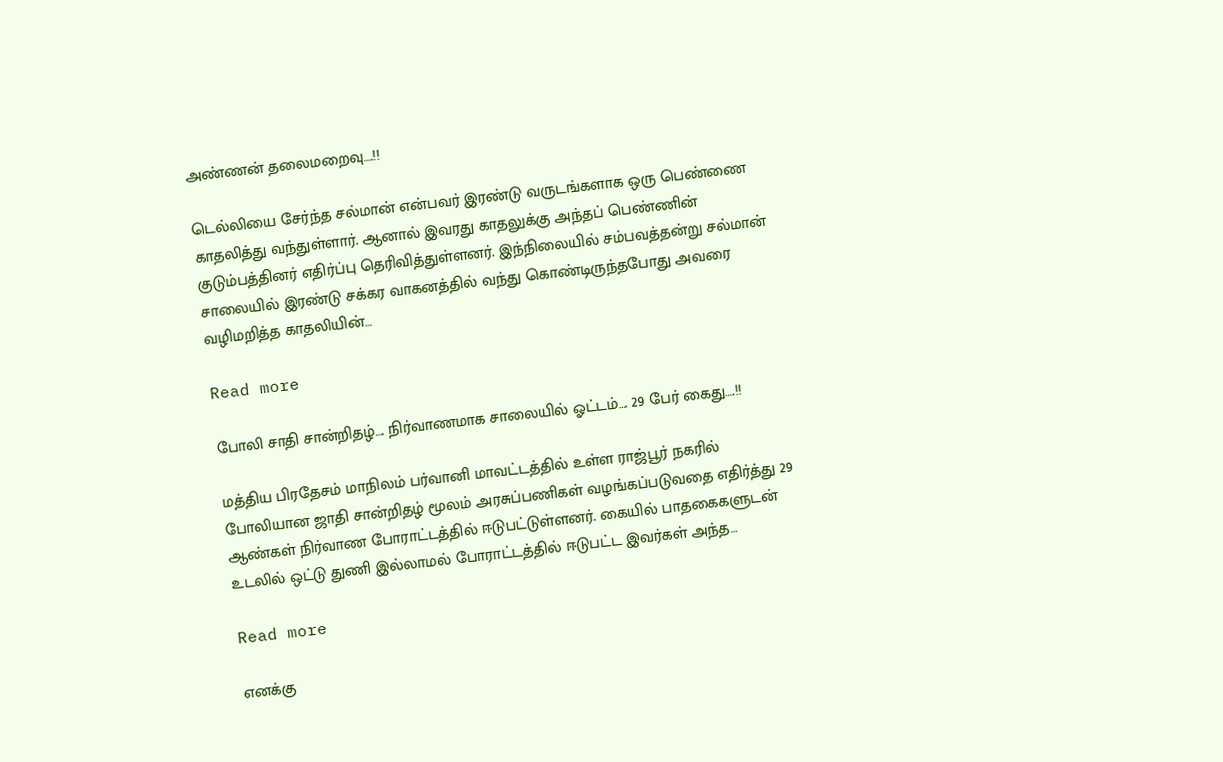அண்ணன் தலைமறைவு….!!

டெல்லியை சேர்ந்த சல்மான் என்பவர் இரண்டு வருடங்களாக ஒரு பெண்ணை காதலித்து வந்துள்ளார். ஆனால் இவரது காதலுக்கு அந்தப் பெண்ணின் குடும்பத்தினர் எதிர்ப்பு தெரிவித்துள்ளனர். இந்நிலையில் சம்பவத்தன்று சல்மான் சாலையில் இரண்டு சக்கர வாகனத்தில் வந்து கொண்டிருந்தபோது அவரை வழிமறித்த காதலியின்…

Read more

போலி சாதி சான்றிதழ்…. நிர்வாணமாக சாலையில் ஓட்டம்…. 29 பேர் கைது….!!

மத்திய பிரதேசம் மாநிலம் பர்வானி மாவட்டத்தில் உள்ள ராஜ்பூர் நகரில் போலியான ஜாதி சான்றிதழ் மூலம் அரசுப்பணிகள் வழங்கப்படுவதை எதிர்த்து 29 ஆண்கள் நிர்வாண போராட்டத்தில் ஈடுபட்டுள்ளனர். கையில் பாதகைகளுடன் உடலில் ஒட்டு துணி இல்லாமல் போராட்டத்தில் ஈடுபட்ட இவர்கள் அந்த…

Read more

எனக்கு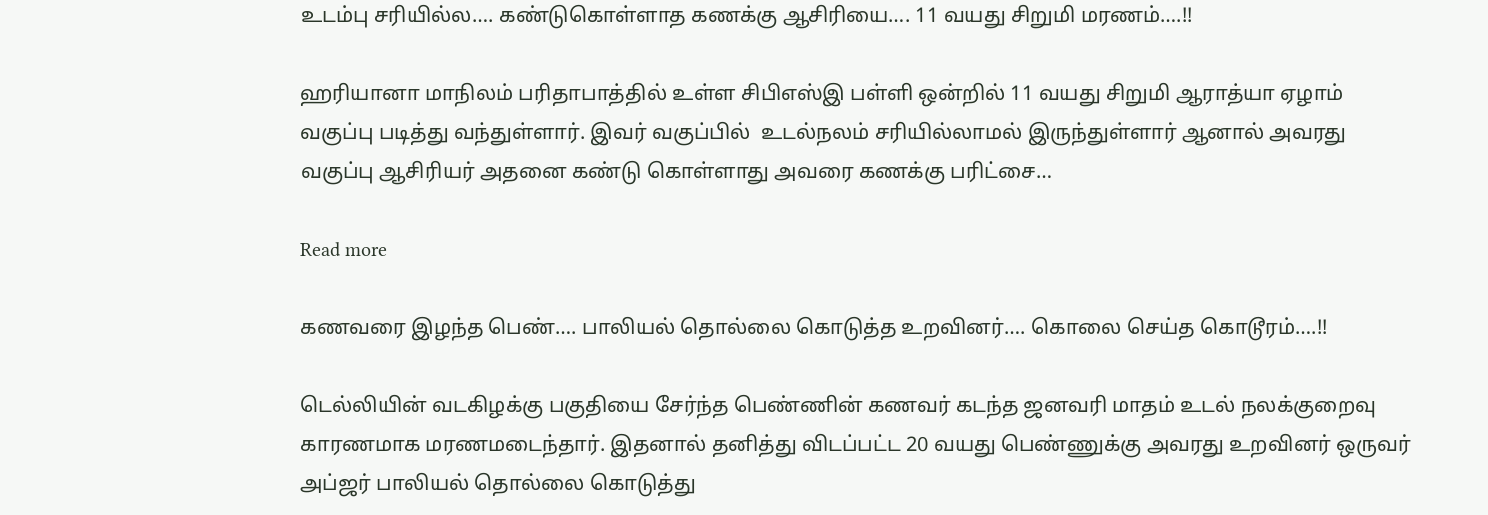உடம்பு சரியில்ல…. கண்டுகொள்ளாத கணக்கு ஆசிரியை…. 11 வயது சிறுமி மரணம்….!!

ஹரியானா மாநிலம் பரிதாபாத்தில் உள்ள சிபிஎஸ்இ பள்ளி ஒன்றில் 11 வயது சிறுமி ஆராத்யா ஏழாம் வகுப்பு படித்து வந்துள்ளார். இவர் வகுப்பில்  உடல்நலம் சரியில்லாமல் இருந்துள்ளார் ஆனால் அவரது வகுப்பு ஆசிரியர் அதனை கண்டு கொள்ளாது அவரை கணக்கு பரிட்சை…

Read more

கணவரை இழந்த பெண்…. பாலியல் தொல்லை கொடுத்த உறவினர்…. கொலை செய்த கொடூரம்….!!

டெல்லியின் வடகிழக்கு பகுதியை சேர்ந்த பெண்ணின் கணவர் கடந்த ஜனவரி மாதம் உடல் நலக்குறைவு காரணமாக மரணமடைந்தார். இதனால் தனித்து விடப்பட்ட 20 வயது பெண்ணுக்கு அவரது உறவினர் ஒருவர் அப்ஜர் பாலியல் தொல்லை கொடுத்து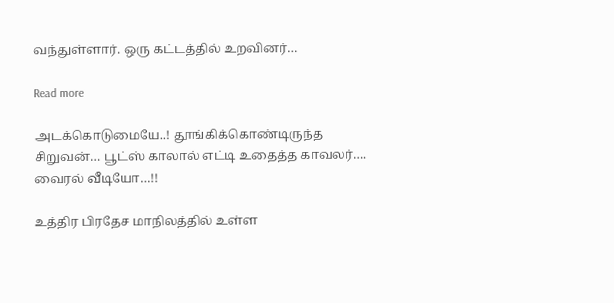வந்துள்ளார். ஒரு கட்டத்தில் உறவினர்…

Read more

அடக்கொடுமையே..! தூங்கிக்கொண்டிருந்த சிறுவன்… பூட்ஸ் காலால் எட்டி உதைத்த காவலர்…. வைரல் வீடியோ…!!

உத்திர பிரதேச மாநிலத்தில் உள்ள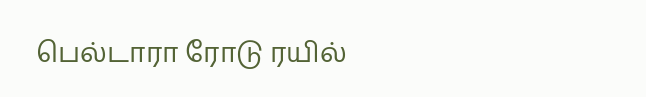பெல்டாரா ரோடு ரயில்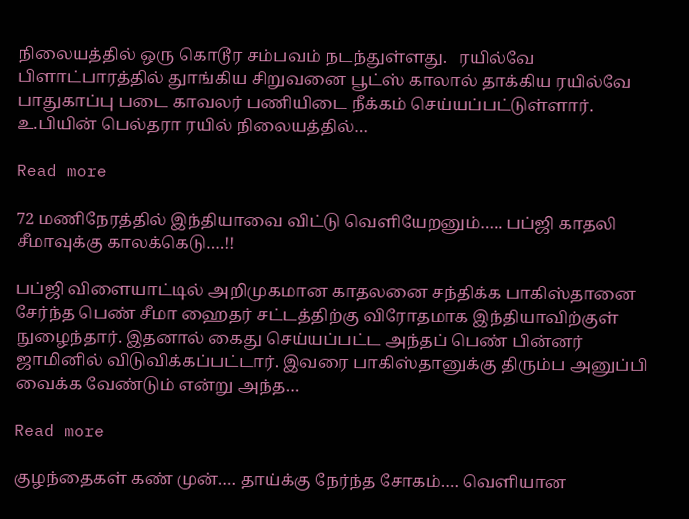நிலையத்தில் ஒரு கொடூர சம்பவம் நடந்துள்ளது.   ரயில்வே பிளாட்பாரத்தில் துாங்கிய சிறுவனை பூட்ஸ் காலால் தாக்கிய ரயில்வே பாதுகாப்பு படை காவலர் பணியிடை நீக்கம் செய்யப்பட்டுள்ளார். உ.பியின் பெல்தரா ரயில் நிலையத்தில்…

Read more

72 மணிநேரத்தில் இந்தியாவை விட்டு வெளியேறனும்….. பப்ஜி காதலி சீமாவுக்கு காலக்கெடு….!!

பப்ஜி விளையாட்டில் அறிமுகமான காதலனை சந்திக்க பாகிஸ்தானை சேர்ந்த பெண் சீமா ஹைதர் சட்டத்திற்கு விரோதமாக இந்தியாவிற்குள் நுழைந்தார். இதனால் கைது செய்யப்பட்ட அந்தப் பெண் பின்னர் ஜாமினில் விடுவிக்கப்பட்டார். இவரை பாகிஸ்தானுக்கு திரும்ப அனுப்பி வைக்க வேண்டும் என்று அந்த…

Read more

குழந்தைகள் கண் முன்…. தாய்க்கு நேர்ந்த சோகம்…. வெளியான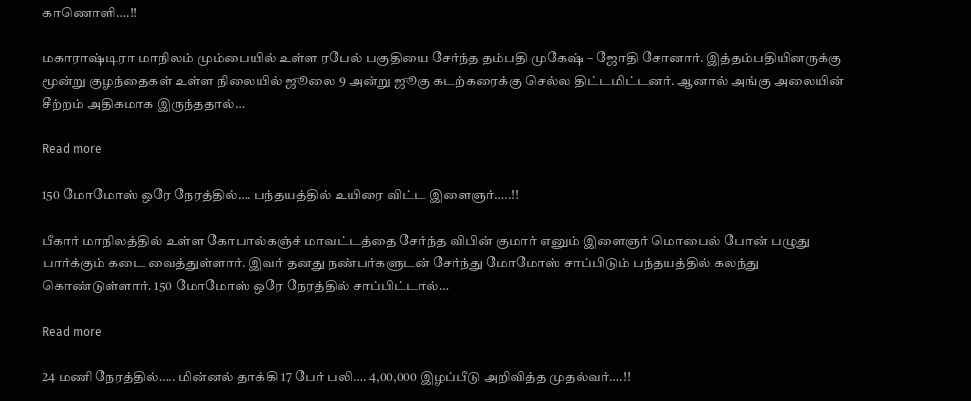காணொளி….!!

மகாராஷ்டிரா மாநிலம் மும்பையில் உள்ள ரபேல் பகுதியை சேர்ந்த தம்பதி முகேஷ் – ஜோதி சோனார். இத்தம்பதியினருக்கு மூன்று குழந்தைகள் உள்ள நிலையில் ஜூலை 9 அன்று ஜூகு கடற்கரைக்கு செல்ல திட்டமிட்டனர். ஆனால் அங்கு அலையின் சீற்றம் அதிகமாக இருந்ததால்…

Read more

150 மோமோஸ் ஒரே நேரத்தில்…. பந்தயத்தில் உயிரை விட்ட இளைஞர்…..!!

பீகார் மாநிலத்தில் உள்ள கோபால்கஞ்ச் மாவட்டத்தை சேர்ந்த விபின் குமார் எனும் இளைஞர் மொபைல் போன் பழுது பார்க்கும் கடை வைத்துள்ளார். இவர் தனது நண்பர்களுடன் சேர்ந்து மோமோஸ் சாப்பிடும் பந்தயத்தில் கலந்து கொண்டுள்ளார். 150 மோமோஸ் ஒரே நேரத்தில் சாப்பிட்டால்…

Read more

24 மணி நேரத்தில்….. மின்னல் தாக்கி 17 பேர் பலி…. 4,00,000 இழப்பீடு அறிவித்த முதல்வர்….!!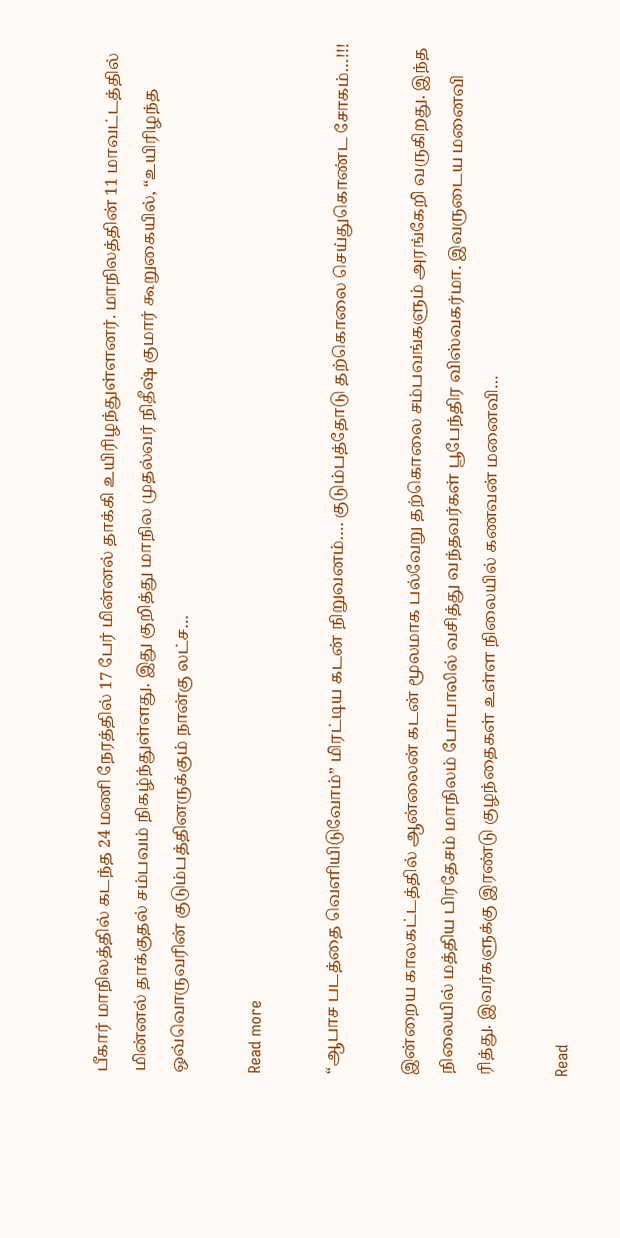பீகார் மாநிலத்தில் கடந்த 24 மணி நேரத்தில் 17 பேர் மின்னல் தாக்கி உயிரிழந்துள்ளனர். மாநிலத்தின் 11 மாவட்டத்தில் மின்னல் தாக்குதல் சம்பவம் நிகழ்ந்துள்ளது. இது குறித்து மாநில முதல்வர் நிதீஷ் குமார் கூறுகையில், “உயிரிழந்த ஒவ்வொருவரின் குடும்பத்தினருக்கும் நான்கு லட்ச…

Read more

“ஆபாச படத்தை வெளியிடுவோம்” மிரட்டிய கடன் நிறுவனம்…. குடும்பத்தோடு தற்கொலை செய்துகொண்ட சோகம்…!!!

இன்றைய காலகட்டத்தில் ஆன்லைன் கடன் மூலமாக பல்வேறு தற்கொலை சம்பவங்களும் அரங்கேறி வருகிறது. இந்த நிலையில் மத்திய பிரதேசம் மாநிலம் போபாலில் வசித்து வந்தவர்கள் பூபேந்திர விஸ்வகர்மா. இவருடைய மனைவி ரித்து. இவர்களுக்கு இரண்டு குழந்தைகள் உள்ள நிலையில் கணவன் மனைவி…

Read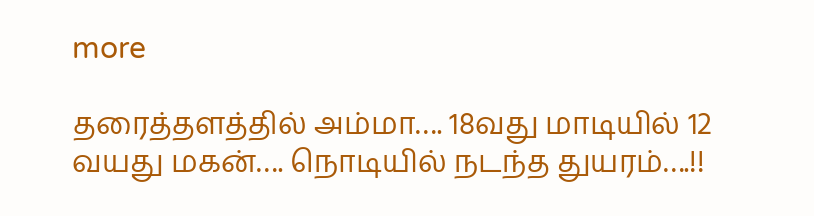more

தரைத்தளத்தில் அம்மா…. 18வது மாடியில் 12 வயது மகன்…. நொடியில் நடந்த துயரம்….!!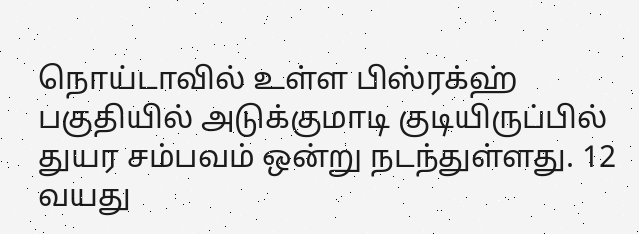நொய்டாவில் உள்ள பிஸ்ரக்ஹ்  பகுதியில் அடுக்குமாடி குடியிருப்பில் துயர சம்பவம் ஒன்று நடந்துள்ளது. 12 வயது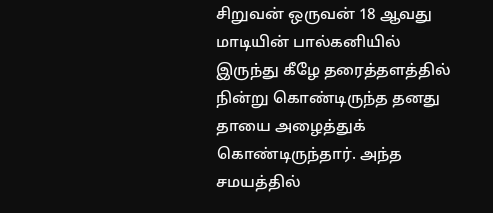சிறுவன் ஒருவன் 18 ஆவது மாடியின் பால்கனியில்  இருந்து கீழே தரைத்தளத்தில் நின்று கொண்டிருந்த தனது தாயை அழைத்துக் கொண்டிருந்தார். அந்த சமயத்தில்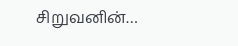சிறுவனின்…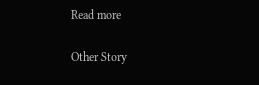Read more

Other Story